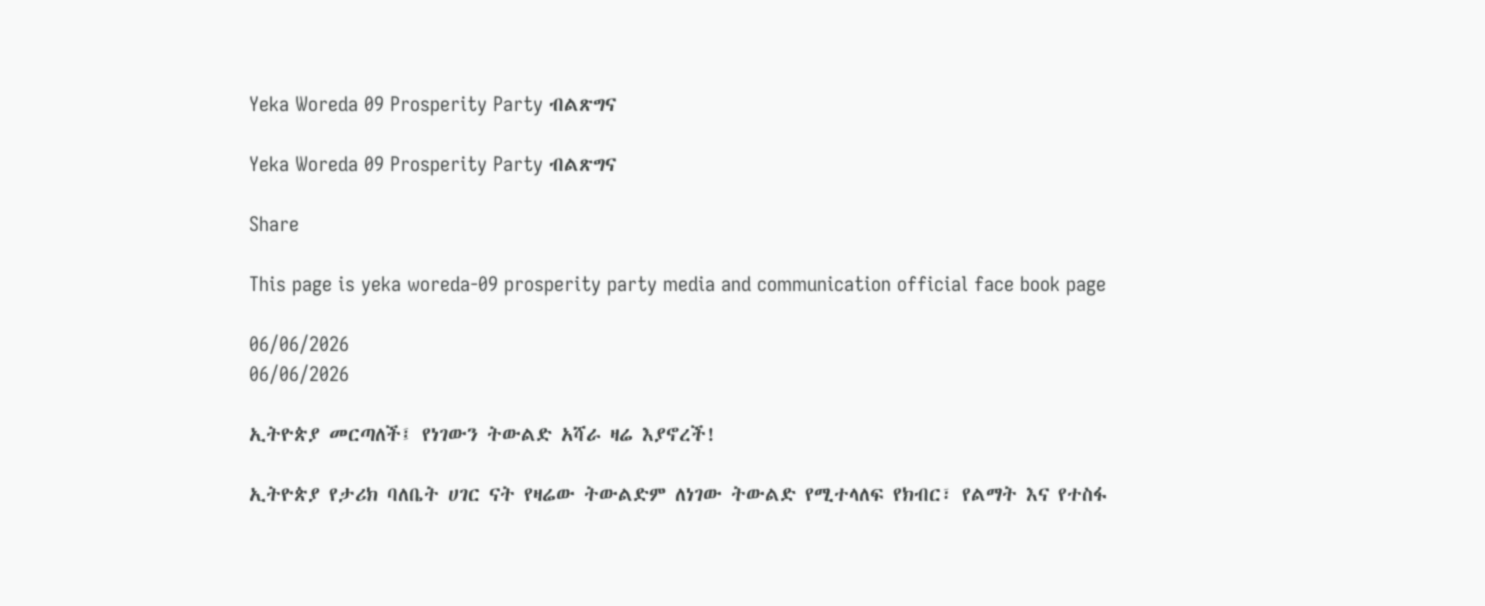Yeka Woreda 09 Prosperity Party ብልጽግና

Yeka Woreda 09 Prosperity Party ብልጽግና

Share

This page is yeka woreda-09 prosperity party media and communication official face book page

06/06/2026
06/06/2026

ኢትዮጵያ መርጣለች፤ የነገውን ትውልድ አሻራ ዛሬ እያኖረች!

ኢትዮጵያ የታሪክ ባለቤት ሀገር ናት የዛሬው ትውልድም ለነገው ትውልድ የሚተላለፍ የክብር፣ የልማት እና የተስፋ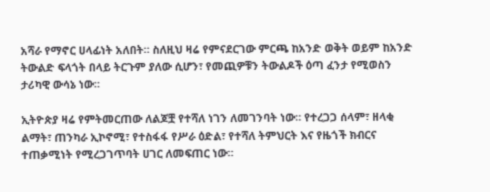አሻራ የማኖር ሀላፊነት አለበት። ስለዚህ ዛሬ የምናደርገው ምርጫ ከአንድ ወቅት ወይም ከአንድ ትውልድ ፍላጎት በላይ ትርጉም ያለው ሲሆን፣ የመጪዎቹን ትውልዶች ዕጣ ፈንታ የሚወስን ታሪካዊ ውሳኔ ነው።

ኢትዮጵያ ዛሬ የምትመርጠው ለልጆቿ የተሻለ ነገን ለመገንባት ነው። የተረጋጋ ሰላም፣ ዘላቂ ልማት፣ ጠንካራ ኢኮኖሚ፣ የተስፋፋ የሥራ ዕድል፣ የተሻለ ትምህርት እና የዜጎች ክብርና ተጠቃሚነት የሚረጋገጥባት ሀገር ለመፍጠር ነው።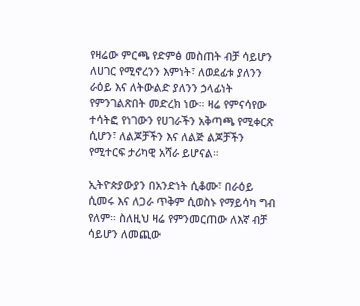የዛሬው ምርጫ የድምፅ መስጠት ብቻ ሳይሆን ለሀገር የሚኖረንን እምነት፣ ለወደፊቱ ያለንን ራዕይ እና ለትውልድ ያለንን ኃላፊነት የምንገልጽበት መድረክ ነው። ዛሬ የምናሳየው ተሳትፎ የነገውን የሀገራችን አቅጣጫ የሚቀርጽ ሲሆን፣ ለልጆቻችን እና ለልጅ ልጆቻችን የሚተርፍ ታሪካዊ አሻራ ይሆናል።

ኢትዮጵያውያን በአንድነት ሲቆሙ፣ በራዕይ ሲመሩ እና ለጋራ ጥቅም ሲወስኑ የማይሳካ ግብ የለም። ስለዚህ ዛሬ የምንመርጠው ለእኛ ብቻ ሳይሆን ለመጪው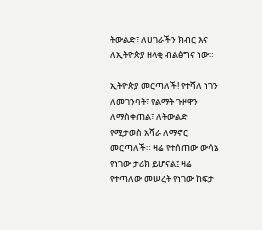ትውልድ፣ ለሀገራችን ክብር እና ለኢትዮጵያ ዘላቂ ብልፅግና ነው።

ኢትዮጵያ መርጣለች! የተሻለ ነገን ለመገንባት፣ የልማት ጉዞዋን ለማስቀጠል፣ ለትውልድ የሚታወስ አሻራ ለማኖር መርጣለች። ዛሬ የተሰጠው ውሳኔ የነገው ታሪክ ይሆናል፤ ዛሬ የተጣለው መሠረት የነገው ከፍታ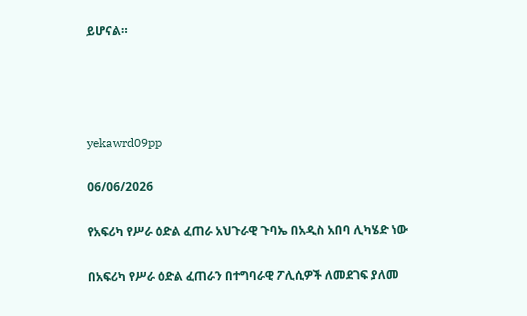ይሆናል።




yekawrd09pp

06/06/2026

የአፍሪካ የሥራ ዕድል ፈጠራ አህጉራዊ ጉባኤ በአዲስ አበባ ሊካሄድ ነው

በአፍሪካ የሥራ ዕድል ፈጠራን በተግባራዊ ፖሊሲዎች ለመደገፍ ያለመ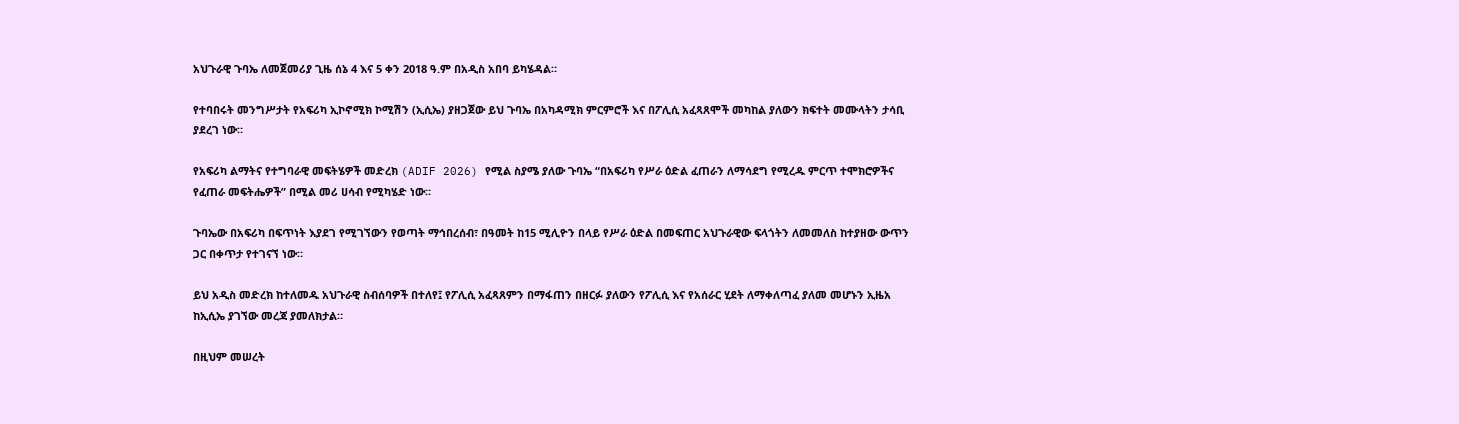አህጉራዊ ጉባኤ ለመጀመሪያ ጊዜ ሰኔ 4 እና 5 ቀን 2018 ዓ.ም በአዲስ አበባ ይካሄዳል።

የተባበሩት መንግሥታት የአፍሪካ ኢኮኖሚክ ኮሚሽን (ኢሲኤ) ያዘጋጀው ይህ ጉባኤ በአካዳሚክ ምርምሮች እና በፖሊሲ አፈጻጸሞች መካከል ያለውን ክፍተት መሙላትን ታሳቢ ያደረገ ነው።

የአፍሪካ ልማትና የተግባራዊ መፍትሄዎች መድረክ (ADIF 2026) የሚል ስያሜ ያለው ጉባኤ “በአፍሪካ የሥራ ዕድል ፈጠራን ለማሳደግ የሚረዱ ምርጥ ተሞክሮዎችና የፈጠራ መፍትሔዎች” በሚል መሪ ሀሳብ የሚካሄድ ነው።

ጉባኤው በአፍሪካ በፍጥነት እያደገ የሚገኘውን የወጣት ማኅበረሰብ፣ በዓመት ከ15 ሚሊዮን በላይ የሥራ ዕድል በመፍጠር አህጉራዊው ፍላጎትን ለመመለስ ከተያዘው ውጥን ጋር በቀጥታ የተገናኘ ነው።

ይህ አዲስ መድረክ ከተለመዱ አህጉራዊ ስብሰባዎች በተለየ፤ የፖሊሲ አፈጻጸምን በማፋጠን በዘርፉ ያለውን የፖሊሲ እና የአሰራር ሂደት ለማቀለጣፈ ያለመ መሆኑን ኢዜአ ከኢሲኤ ያገኘው መረጃ ያመለክታል።

በዚህም መሠረት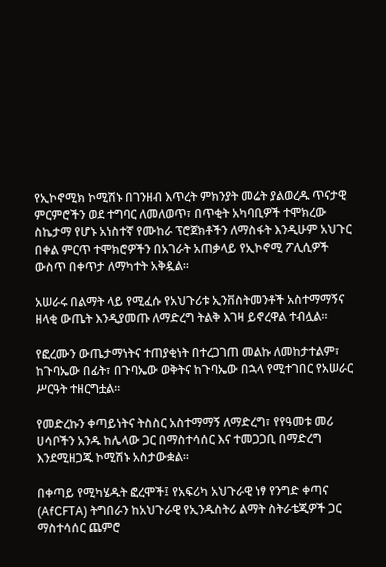የኢኮኖሚክ ኮሚሽኑ በገንዘብ እጥረት ምክንያት መሬት ያልወረዱ ጥናታዊ ምርምሮችን ወደ ተግባር ለመለወጥ፣ በጥቂት አካባቢዎች ተሞክረው ስኬታማ የሆኑ አነስተኛ የሙከራ ፕሮጀክቶችን ለማስፋት እንዲሁም አህጉር በቀል ምርጥ ተሞክሮዎችን በአገራት አጠቃላይ የኢኮኖሚ ፖሊሲዎች ውስጥ በቀጥታ ለማካተት አቅዷል።

አሠራሩ በልማት ላይ የሚፈሱ የአህጉሪቱ ኢንቨስትመንቶች አስተማማኝና ዘላቂ ውጤት እንዲያመጡ ለማድረግ ትልቅ እገዛ ይኖረዋል ተብሏል።

የፎረሙን ውጤታማነትና ተጠያቂነት በተረጋገጠ መልኩ ለመከታተልም፣ ከጉባኤው በፊት፣ በጉባኤው ወቅትና ከጉባኤው በኋላ የሚተገበር የአሠራር ሥርዓት ተዘርግቷል።

የመድረኩን ቀጣይነትና ትስስር አስተማማኝ ለማድረግ፣ የየዓመቱ መሪ ሀሳቦችን አንዱ ከሌላው ጋር በማስተሳሰር እና ተመጋጋቢ በማድረግ እንደሚዘጋጁ ኮሚሽኑ አስታውቋል።

በቀጣይ የሚካሄዱት ፎረሞች፤ የአፍሪካ አህጉራዊ ነፃ የንግድ ቀጣና (AfCFTA) ትግበራን ከአህጉራዊ የኢንዱስትሪ ልማት ስትራቴጂዎች ጋር ማስተሳሰር ጨምሮ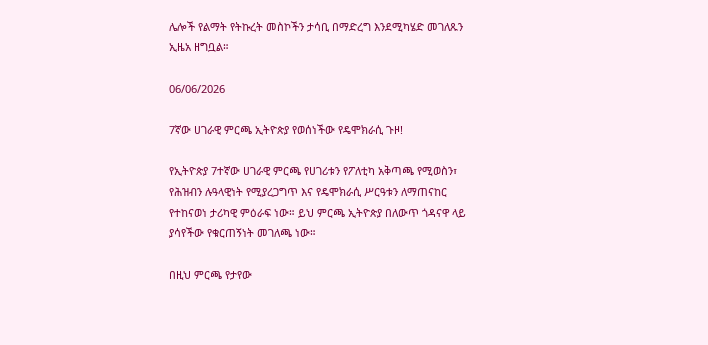ሌሎች የልማት የትኩረት መስኮችን ታሳቢ በማድረግ እንደሚካሄድ መገለጹን ኢዜአ ዘግቧል።

06/06/2026

7ኛው ሀገራዊ ምርጫ ኢትዮጵያ የወሰነችው የዴሞክራሲ ጉዞ!

የኢትዮጵያ 7ተኛው ሀገራዊ ምርጫ የሀገሪቱን የፖለቲካ አቅጣጫ የሚወስን፣ የሕዝብን ሉዓላዊነት የሚያረጋግጥ እና የዴሞክራሲ ሥርዓቱን ለማጠናከር የተከናወነ ታሪካዊ ምዕራፍ ነው። ይህ ምርጫ ኢትዮጵያ በለውጥ ጎዳናዋ ላይ ያሳየችው የቁርጠኝነት መገለጫ ነው።

በዚህ ምርጫ የታየው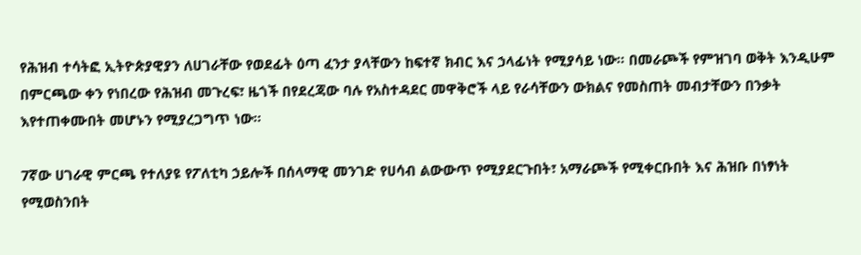የሕዝብ ተሳትፎ ኢትዮጵያዊያን ለሀገራቸው የወደፊት ዕጣ ፈንታ ያላቸውን ከፍተኛ ክብር እና ኃላፊነት የሚያሳይ ነው። በመራጮች የምዝገባ ወቅት እንዲሁም በምርጫው ቀን የነበረው የሕዝብ መጉረፍ፣ ዜጎች በየደረጃው ባሉ የአስተዳደር መዋቅሮች ላይ የራሳቸውን ውክልና የመስጠት መብታቸውን በንቃት እየተጠቀሙበት መሆኑን የሚያረጋግጥ ነው።

7ኛው ሀገራዊ ምርጫ የተለያዩ የፖለቲካ ኃይሎች በሰላማዊ መንገድ የሀሳብ ልውውጥ የሚያደርጉበት፣ አማራጮች የሚቀርቡበት እና ሕዝቡ በነፃነት የሚወስንበት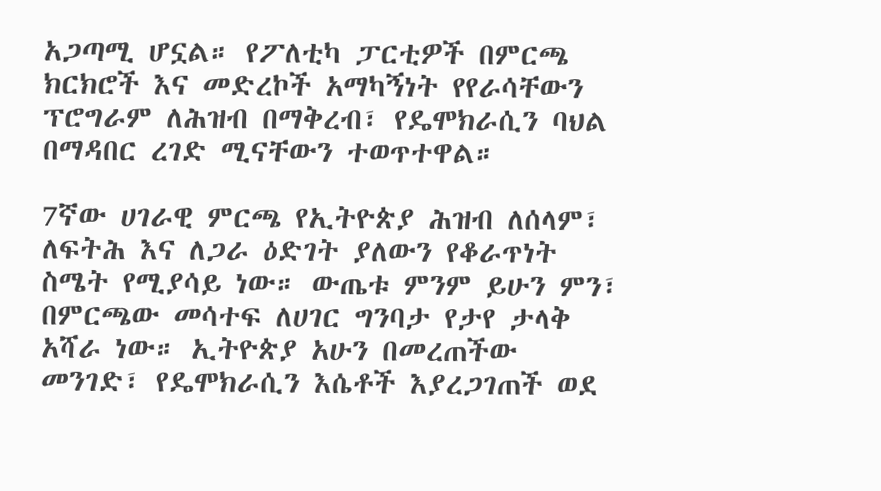አጋጣሚ ሆኗል። የፖለቲካ ፓርቲዎች በምርጫ ክርክሮች እና መድረኮች አማካኝነት የየራሳቸውን ፕሮግራም ለሕዝብ በማቅረብ፣ የዴሞክራሲን ባህል በማዳበር ረገድ ሚናቸውን ተወጥተዋል።

7ኛው ሀገራዊ ምርጫ የኢትዮጵያ ሕዝብ ለሰላም፣ ለፍትሕ እና ለጋራ ዕድገት ያለውን የቆራጥነት ስሜት የሚያሳይ ነው። ውጤቱ ምንም ይሁን ምን፣ በምርጫው መሳተፍ ለሀገር ግንባታ የታየ ታላቅ አሻራ ነው። ኢትዮጵያ አሁን በመረጠችው መንገድ፣ የዴሞክራሲን እሴቶች እያረጋገጠች ወደ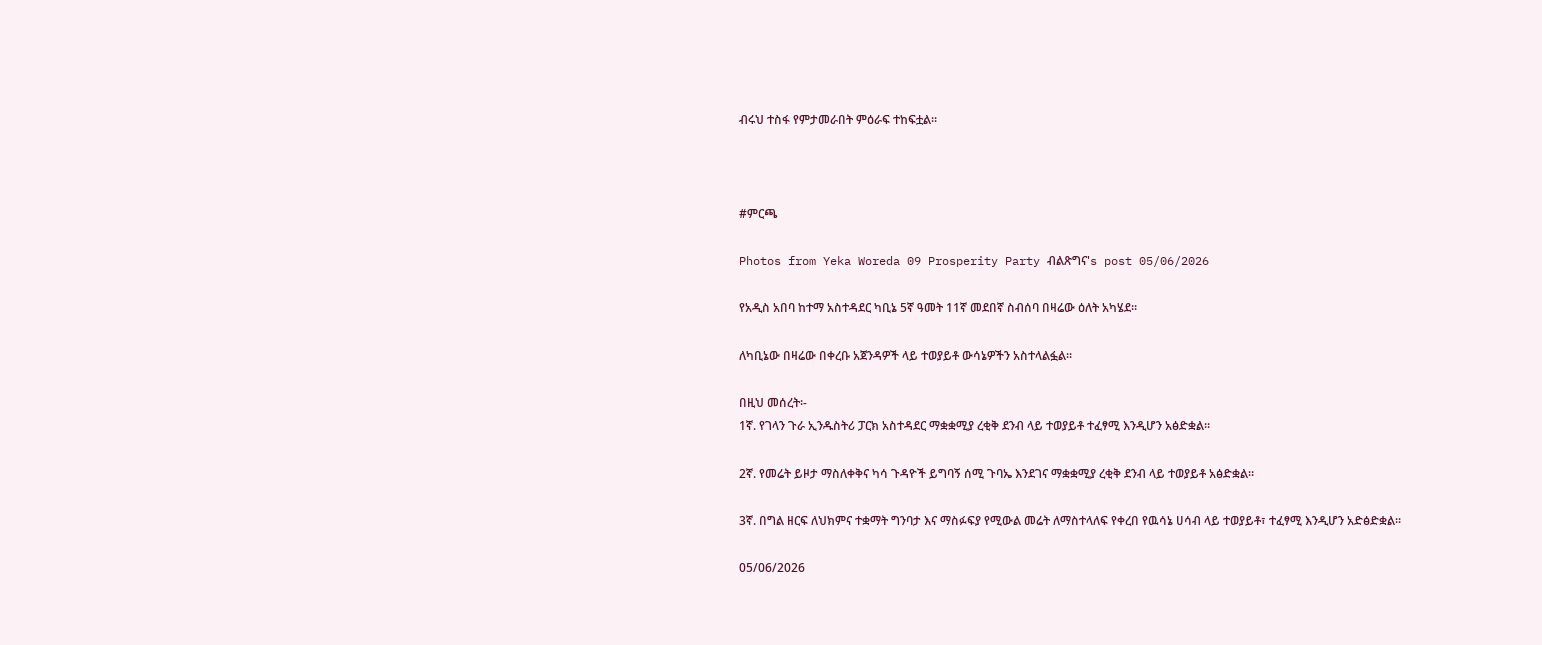ብሩህ ተስፋ የምታመራበት ምዕራፍ ተከፍቷል።



#ምርጫ

Photos from Yeka Woreda 09 Prosperity Party ብልጽግና's post 05/06/2026

የአዲስ አበባ ከተማ አስተዳደር ካቢኔ 5ኛ ዓመት 11ኛ መደበኛ ስብሰባ በዛሬው ዕለት አካሄደ።

ለካቢኔው በዛሬው በቀረቡ አጀንዳዎች ላይ ተወያይቶ ውሳኔዎችን አስተላልፏል፡፡

በዚህ መሰረት፡-
1ኛ. የገላን ጉራ ኢንዱስትሪ ፓርክ አስተዳደር ማቋቋሚያ ረቂቅ ደንብ ላይ ተወያይቶ ተፈፃሚ እንዲሆን አፅድቋል።

2ኛ. የመሬት ይዞታ ማስለቀቅና ካሳ ጉዳዮች ይግባኝ ሰሚ ጉባኤ እንደገና ማቋቋሚያ ረቂቅ ደንብ ላይ ተወያይቶ አፅድቋል።

3ኛ. በግል ዘርፍ ለህክምና ተቋማት ግንባታ እና ማስፉፍያ የሚውል መሬት ለማስተላለፍ የቀረበ የዉሳኔ ሀሳብ ላይ ተወያይቶ፣ ተፈፃሚ እንዲሆን አድፅድቋል።

05/06/2026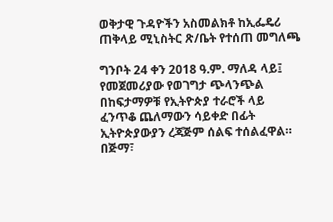ወቅታዊ ጉዳዮችን አስመልክቶ ከኢፌዴሪ ጠቅላይ ሚኒስትር ጽ/ቤት የተሰጠ መግለጫ

ግንቦት 24 ቀን 2018 ዓ.ም. ማለዳ ላይ፤ የመጀመሪያው የወገግታ ጭላንጭል በከፍታማዎቹ የኢትዮጵያ ተራሮች ላይ ፈንጥቆ ጨለማውን ሳይቀድ በፊት ኢትዮጵያውያን ረጃጅም ሰልፍ ተሰልፈዋል። በጅማ፣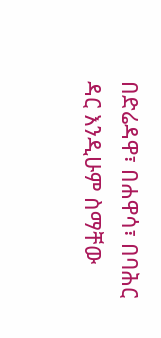በድሬዳዋ፣ በሐዋሳ፣ በባሕር ዳር እንዲሁም ስማቸው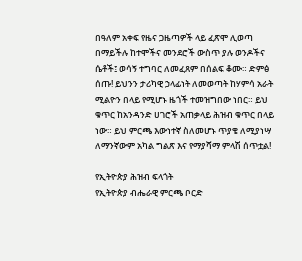በዓለም አቀፍ የዜና ጋዜጣዎች ላይ ፈጽሞ ሊወጣ በማይችሉ ከተሞችና መንደሮች ውስጥ ያሉ ወንዶችና ሴቶች፤ ወሳኝ ተግባር ለመፈጸም በሰልፍ ቆሙ። ድምፅ ሰጡ! ይህንን ታሪካዊ ኃላፊነት ለመወጣት ከሃምሳ አራት ሚልዮን በላይ የሚሆኑ ዜጎች ተመዝግበው ነበር። ይህ ቁጥር ከአንዳንድ ሀገሮች አጠቃላይ ሕዝብ ቁጥር በላይ ነው። ይህ ምርጫ እውነተኛ ስለመሆኑ ጥያቄ ለሚያነሣ ለማንኛውም አካል ግልጽ እና የማያሻማ ምላሽ ሰጥቷል!

የኢትዮጵያ ሕዝብ ፍላጎት
የኢትዮጵያ ብሔራዊ ምርጫ ቦርድ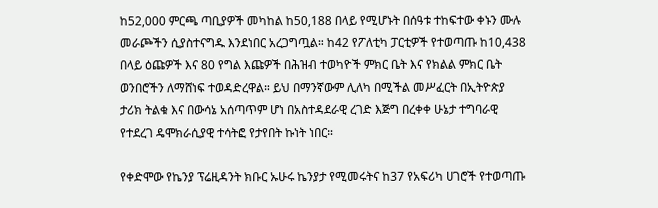ከ52,000 ምርጫ ጣቢያዎች መካከል ከ50,188 በላይ የሚሆኑት በሰዓቱ ተከፍተው ቀኑን ሙሉ መራጮችን ሲያስተናግዱ እንደነበር አረጋግጧል። ከ42 የፖለቲካ ፓርቲዎች የተወጣጡ ከ10,438 በላይ ዕጩዎች እና 80 የግል እጩዎች በሕዝብ ተወካዮች ምክር ቤት እና የክልል ምክር ቤት ወንበሮችን ለማሸነፍ ተወዳድረዋል። ይህ በማንኛውም ሊለካ በሚችል መሥፈርት በኢትዮጵያ ታሪክ ትልቁ እና በውሳኔ አሰጣጥም ሆነ በአስተዳደራዊ ረገድ እጅግ በረቀቀ ሁኔታ ተግባራዊ የተደረገ ዴሞክራሲያዊ ተሳትፎ የታየበት ኩነት ነበር።

የቀድሞው የኬንያ ፕሬዚዳንት ክቡር ኡሁሩ ኬንያታ የሚመሩትና ከ37 የአፍሪካ ሀገሮች የተወጣጡ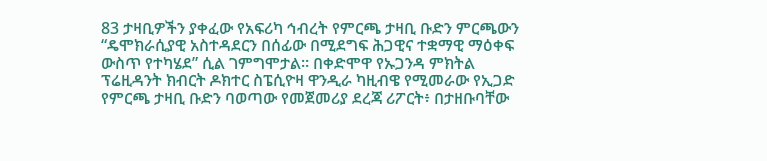83 ታዛቢዎችን ያቀፈው የአፍሪካ ኅብረት የምርጫ ታዛቢ ቡድን ምርጫውን “ዴሞክራሲያዊ አስተዳደርን በሰፊው በሚደግፍ ሕጋዊና ተቋማዊ ማዕቀፍ ውስጥ የተካሄደ” ሲል ገምግሞታል። በቀድሞዋ የኡጋንዳ ምክትል ፕሬዚዳንት ክብርት ዶክተር ስፔሲዮዛ ዋንዲራ ካዚብዌ የሚመራው የኢጋድ የምርጫ ታዛቢ ቡድን ባወጣው የመጀመሪያ ደረጃ ሪፖርት፥ በታዘቡባቸው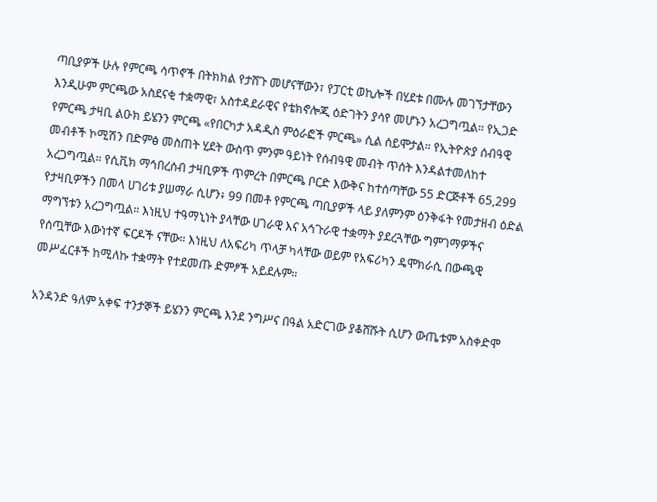ጣቢያዎች ሁሉ የምርጫ ሳጥኖች በትክክል የታሸጉ መሆናቸውን፣ የፓርቲ ወኪሎች በሂደቱ በሙሉ መገኘታቸውን እንዲሁም ምርጫው አስደናቂ ተቋማዊ፣ አስተዳደራዊና የቴክኖሎጂ ዕድገትን ያሳየ መሆኑን አረጋግጧል። የኢጋድ የምርጫ ታዛቢ ልዑክ ይሄንን ምርጫ «የበርካታ አዳዲስ ምዕራፎች ምርጫ» ሲል ሰይሞታል። የኢትዮጵያ ሰብዓዊ መብቶች ኮሚሽን በድምፅ መስጠት ሂደት ውስጥ ምንም ዓይነት የሰብዓዊ መብት ጥሰት እንዳልተመለከተ አረጋግጧል። የሲቪክ ማኅበረሰብ ታዛቢዎች ጥምረት በምርጫ ቦርድ እውቅና ከተሰጣቸው 55 ድርጅቶች 65,299 የታዛቢዎችን በመላ ሀገሪቱ ያሠማራ ሲሆን፥ 99 በመቶ የምርጫ ጣቢያዎች ላይ ያለምንም ዕንቅፋት የመታዘብ ዕድል ማግኘቱን አረጋግጧል። እነዚህ ተዓማኒነት ያላቸው ሀገራዊ እና አኅጉራዊ ተቋማት ያደረጓቸው ግምገማዎችና የሰጧቸው እውነተኛ ፍርዶች ናቸው። እነዚህ ለአፍሪካ ጥላቻ ካላቸው ወይም የአፍሪካን ዴሞክራሲ በውጫዊ መሥፈርቶች ከሚለኩ ተቋማት የተደመጡ ድምፆች አይደሉም።

አንዳንድ ዓለም አቀፍ ተንታኞች ይሄንን ምርጫ እንደ ንግሥና በዓል አድርገው ያቆሸሹት ሲሆን ውጤቱም አስቀድሞ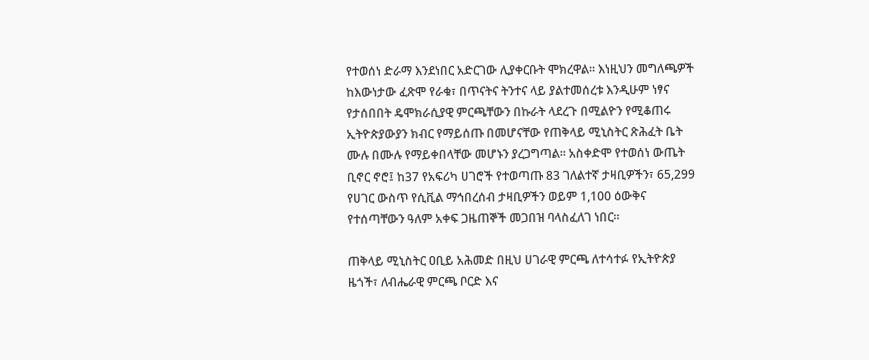የተወሰነ ድራማ እንደነበር አድርገው ሊያቀርቡት ሞክረዋል። እነዚህን መግለጫዎች ከእውነታው ፈጽሞ የራቁ፣ በጥናትና ትንተና ላይ ያልተመሰረቱ እንዲሁም ነፃና የታሰበበት ዴሞክራሲያዊ ምርጫቸውን በኩራት ላደረጉ በሚልዮን የሚቆጠሩ ኢትዮጵያውያን ክብር የማይሰጡ በመሆናቸው የጠቅላይ ሚኒስትር ጽሕፈት ቤት ሙሉ በሙሉ የማይቀበላቸው መሆኑን ያረጋግጣል። አስቀድሞ የተወሰነ ውጤት ቢኖር ኖሮ፤ ከ37 የአፍሪካ ሀገሮች የተወጣጡ 83 ገለልተኛ ታዛቢዎችን፣ 65,299 የሀገር ውስጥ የሲቪል ማኅበረሰብ ታዛቢዎችን ወይም 1,100 ዕውቅና የተሰጣቸውን ዓለም አቀፍ ጋዜጠኞች መጋበዝ ባላስፈለገ ነበር።

ጠቅላይ ሚኒስትር ዐቢይ አሕመድ በዚህ ሀገራዊ ምርጫ ለተሳተፉ የኢትዮጵያ ዜጎች፣ ለብሔራዊ ምርጫ ቦርድ እና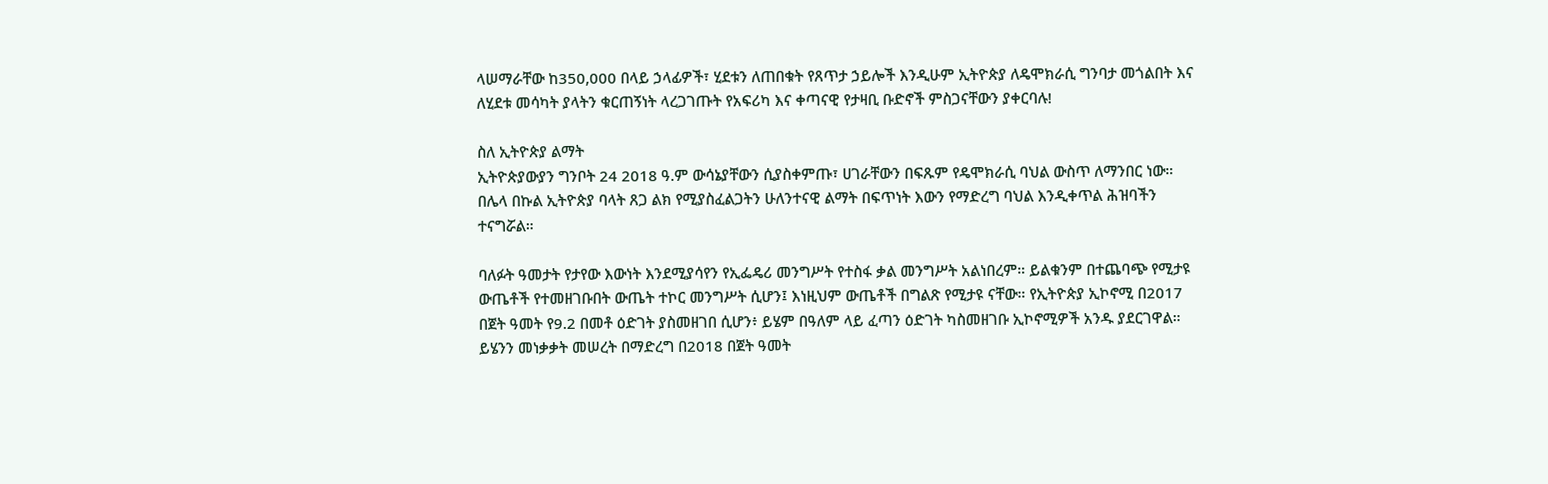ላሠማራቸው ከ350,000 በላይ ኃላፊዎች፣ ሂደቱን ለጠበቁት የጸጥታ ኃይሎች እንዲሁም ኢትዮጵያ ለዴሞክራሲ ግንባታ መጎልበት እና ለሂደቱ መሳካት ያላትን ቁርጠኝነት ላረጋገጡት የአፍሪካ እና ቀጣናዊ የታዛቢ ቡድኖች ምስጋናቸውን ያቀርባሉ!

ስለ ኢትዮጵያ ልማት
ኢትዮጵያውያን ግንቦት 24 2018 ዓ.ም ውሳኔያቸውን ሲያስቀምጡ፣ ሀገራቸውን በፍጹም የዴሞክራሲ ባህል ውስጥ ለማንበር ነው። በሌላ በኩል ኢትዮጵያ ባላት ጸጋ ልክ የሚያስፈልጋትን ሁለንተናዊ ልማት በፍጥነት እውን የማድረግ ባህል እንዲቀጥል ሕዝባችን ተናግሯል።

ባለፉት ዓመታት የታየው እውነት እንደሚያሳየን የኢፌዴሪ መንግሥት የተስፋ ቃል መንግሥት አልነበረም። ይልቁንም በተጨባጭ የሚታዩ ውጤቶች የተመዘገቡበት ውጤት ተኮር መንግሥት ሲሆን፤ እነዚህም ውጤቶች በግልጽ የሚታዩ ናቸው። የኢትዮጵያ ኢኮኖሚ በ2017 በጀት ዓመት የ9.2 በመቶ ዕድገት ያስመዘገበ ሲሆን፥ ይሄም በዓለም ላይ ፈጣን ዕድገት ካስመዘገቡ ኢኮኖሚዎች አንዱ ያደርገዋል። ይሄንን መነቃቃት መሠረት በማድረግ በ2018 በጀት ዓመት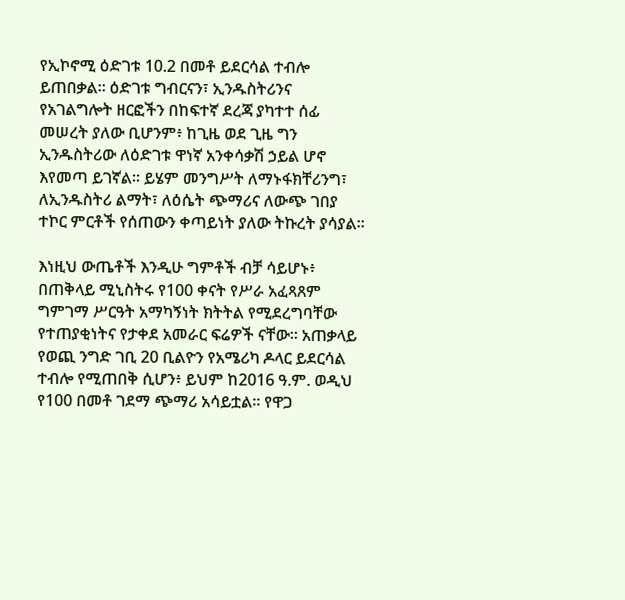የኢኮኖሚ ዕድገቱ 10.2 በመቶ ይደርሳል ተብሎ ይጠበቃል። ዕድገቱ ግብርናን፣ ኢንዱስትሪንና የአገልግሎት ዘርፎችን በከፍተኛ ደረጃ ያካተተ ሰፊ መሠረት ያለው ቢሆንም፥ ከጊዜ ወደ ጊዜ ግን ኢንዱስትሪው ለዕድገቱ ዋነኛ አንቀሳቃሽ ኃይል ሆኖ እየመጣ ይገኛል። ይሄም መንግሥት ለማኑፋክቸሪንግ፣ ለኢንዱስትሪ ልማት፣ ለዕሴት ጭማሪና ለውጭ ገበያ ተኮር ምርቶች የሰጠውን ቀጣይነት ያለው ትኩረት ያሳያል።

እነዚህ ውጤቶች እንዲሁ ግምቶች ብቻ ሳይሆኑ፥ በጠቅላይ ሚኒስትሩ የ100 ቀናት የሥራ አፈጻጸም ግምገማ ሥርዓት አማካኝነት ክትትል የሚደረግባቸው የተጠያቂነትና የታቀደ አመራር ፍሬዎች ናቸው። አጠቃላይ የወጪ ንግድ ገቢ 20 ቢልዮን የአሜሪካ ዶላር ይደርሳል ተብሎ የሚጠበቅ ሲሆን፥ ይህም ከ2016 ዓ.ም. ወዲህ የ100 በመቶ ገደማ ጭማሪ አሳይቷል። የዋጋ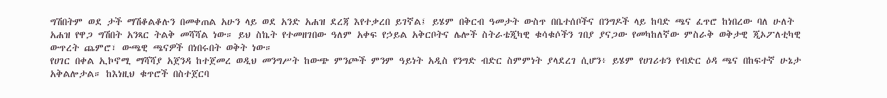ግሽበትም ወደ ታች ማሽቆልቆሉን በመቀጠል አሁን ላይ ወደ አንድ አሐዝ ደረጃ እየተቃረበ ይገኛል፤ ይሄም በቅርብ ዓመታት ውስጥ በቤተሰቦችና በንግዶች ላይ ከባድ ጫና ፈጥሮ ከነበረው ባለ ሁለት አሐዝ የዋጋ ግሽበት አንጻር ትልቅ መሻሻል ነው። ይህ ስኬት የተመዘገበው ዓለም አቀፍ የኃይል አቅርቦትና ሌሎች ስትራቴጂካዊ ቁሳቁሶችን ገበያ ያናጋው የመካከለኛው ምስራቅ ወቅታዊ ጂኦፖለቲካዊ ውጥረት ጨምሮ፣ ውጫዊ ጫናዎች በነበሩበት ወቅት ነው።
የሀገር በቀል ኢኮኖሚ ማሻሻያ አጀንዳ ከተጀመረ ወዲህ መንግሥት ከውጭ ምንጮች ምንም ዓይነት አዲስ የንግድ ብድር ስምምነት ያላደረገ ሲሆን፥ ይሄም የሀገሪቱን የብድር ዕዳ ጫና በከፍተኛ ሁኔታ አቅልሎታል። ከእነዚህ ቁጥሮች በስተጀርባ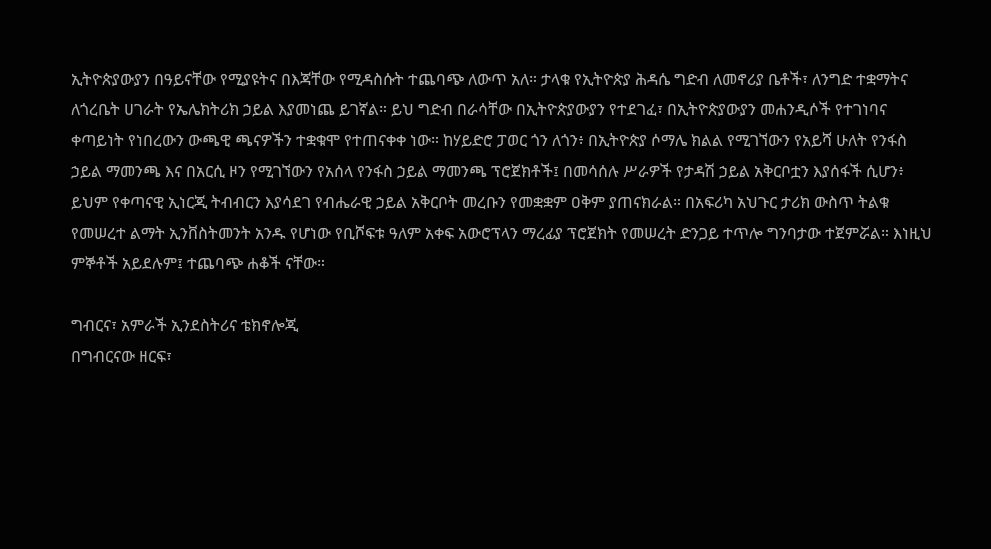ኢትዮጵያውያን በዓይናቸው የሚያዩትና በእጃቸው የሚዳስሱት ተጨባጭ ለውጥ አለ። ታላቁ የኢትዮጵያ ሕዳሴ ግድብ ለመኖሪያ ቤቶች፣ ለንግድ ተቋማትና ለጎረቤት ሀገራት የኤሌክትሪክ ኃይል እያመነጨ ይገኛል። ይህ ግድብ በራሳቸው በኢትዮጵያውያን የተደገፈ፣ በኢትዮጵያውያን መሐንዲሶች የተገነባና ቀጣይነት የነበረውን ውጫዊ ጫናዎችን ተቋቁሞ የተጠናቀቀ ነው። ከሃይድሮ ፓወር ጎን ለጎን፥ በኢትዮጵያ ሶማሌ ክልል የሚገኘውን የአይሻ ሁለት የንፋስ ኃይል ማመንጫ እና በአርሲ ዞን የሚገኘውን የአሰላ የንፋስ ኃይል ማመንጫ ፕሮጀክቶች፤ በመሳሰሉ ሥራዎች የታዳሽ ኃይል አቅርቦቷን እያሰፋች ሲሆን፥ ይህም የቀጣናዊ ኢነርጂ ትብብርን እያሳደገ የብሔራዊ ኃይል አቅርቦት መረቡን የመቋቋም ዐቅም ያጠናክራል። በአፍሪካ አህጉር ታሪክ ውስጥ ትልቁ የመሠረተ ልማት ኢንቨስትመንት አንዱ የሆነው የቢሾፍቱ ዓለም አቀፍ አውሮፕላን ማረፊያ ፕሮጀክት የመሠረት ድንጋይ ተጥሎ ግንባታው ተጀምሯል። እነዚህ ምኞቶች አይደሉም፤ ተጨባጭ ሐቆች ናቸው።

ግብርና፣ አምራች ኢንደስትሪና ቴክኖሎጂ
በግብርናው ዘርፍ፣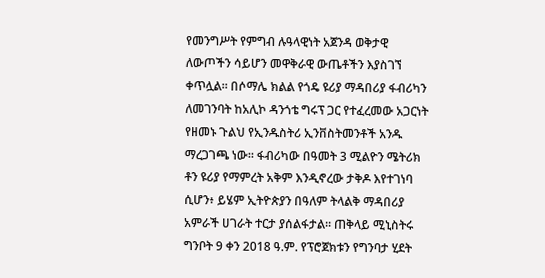የመንግሥት የምግብ ሉዓላዊነት አጀንዳ ወቅታዊ ለውጦችን ሳይሆን መዋቅራዊ ውጤቶችን እያስገኘ ቀጥሏል። በሶማሌ ክልል የጎዴ ዩሪያ ማዳበሪያ ፋብሪካን ለመገንባት ከአሊኮ ዳንጎቴ ግሩፕ ጋር የተፈረመው አጋርነት የዘመኑ ጉልህ የኢንዱስትሪ ኢንቨስትመንቶች አንዱ ማረጋገጫ ነው። ፋብሪካው በዓመት 3 ሚልዮን ሜትሪክ ቶን ዩሪያ የማምረት አቅም እንዲኖረው ታቅዶ እየተገነባ ሲሆን፥ ይሄም ኢትዮጵያን በዓለም ትላልቅ ማዳበሪያ አምራች ሀገራት ተርታ ያሰልፋታል። ጠቅላይ ሚኒስትሩ ግንቦት 9 ቀን 2018 ዓ.ም. የፕሮጀክቱን የግንባታ ሂደት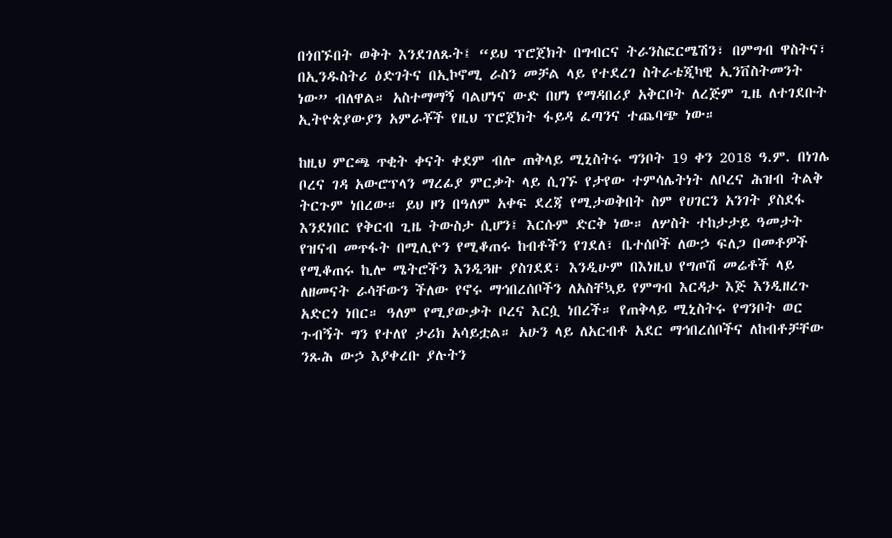በጎበኙበት ወቅት እንደገለጹት፤ “ይህ ፕሮጀክት በግብርና ትራንስፎርሜሽን፣ በምግብ ዋስትና፣ በኢንዱስትሪ ዕድገትና በኢኮኖሚ ራስን መቻል ላይ የተደረገ ስትራቴጂካዊ ኢንቨስትመንት ነው” ብለዋል። አስተማማኝ ባልሆነና ውድ በሆነ የማዳበሪያ አቅርቦት ለረጅም ጊዜ ለተገደቡት ኢትዮጵያውያን አምራቾች የዚህ ፕሮጀክት ፋይዳ ፈጣንና ተጨባጭ ነው።

ከዚህ ምርጫ ጥቂት ቀናት ቀደም ብሎ ጠቅላይ ሚኒስትሩ ግንቦት 19 ቀን 2018 ዓ.ም. በነገሌ ቦረና ገዳ አውሮፕላን ማረፊያ ምርቃት ላይ ሲገኙ የታየው ተምሳሌትነት ለቦረና ሕዝብ ትልቅ ትርጉም ነበረው። ይህ ዞን በዓለም አቀፍ ደረጃ የሚታወቅበት ስም የሀገርን አንገት ያስደፋ እንደነበር የቅርብ ጊዜ ትውስታ ሲሆን፤ እርሱም ድርቅ ነው። ለሦስት ተከታታይ ዓመታት የዝናብ መጥፋት በሚሊዮን የሚቆጠሩ ከብቶችን የገደለ፣ ቤተሰቦች ለውኃ ፍለጋ በመቶዎች የሚቆጠሩ ኪሎ ሜትሮችን እንዲጓዙ ያስገደደ፣ እንዲሁም በእነዚህ የግጦሽ መሬቶች ላይ ለዘመናት ራሳቸውን ችለው የኖሩ ማኅበረሰቦችን ለአስቸኳይ የምግብ እርዳታ እጅ እንዲዘረጉ አድርጎ ነበር። ዓለም የሚያውቃት ቦረና እርሷ ነበረች። የጠቅላይ ሚኒስትሩ የግንቦት ወር ጉብኝት ግን የተለየ ታሪክ አሳይቷል። አሁን ላይ ለአርብቶ አደር ማኅበረሰቦችና ለከብቶቻቸው ንጹሕ ውኃ እያቀረቡ ያሉትን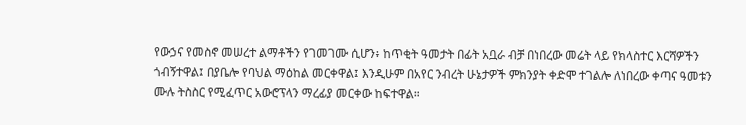የውኃና የመስኖ መሠረተ ልማቶችን የገመገሙ ሲሆን፥ ከጥቂት ዓመታት በፊት አቧራ ብቻ በነበረው መሬት ላይ የክላስተር እርሻዎችን ጎብኝተዋል፤ በያቤሎ የባህል ማዕከል መርቀዋል፤ እንዲሁም በአየር ንብረት ሁኔታዎች ምክንያት ቀድሞ ተገልሎ ለነበረው ቀጣና ዓመቱን ሙሉ ትስስር የሚፈጥር አውሮፕላን ማረፊያ መርቀው ከፍተዋል።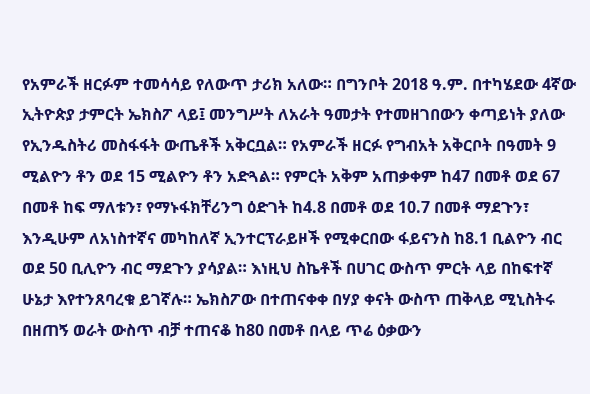የአምራች ዘርፉም ተመሳሳይ የለውጥ ታሪክ አለው። በግንቦት 2018 ዓ.ም. በተካሄደው 4ኛው ኢትዮጵያ ታምርት ኤክስፖ ላይ፤ መንግሥት ለአራት ዓመታት የተመዘገበውን ቀጣይነት ያለው የኢንዱስትሪ መስፋፋት ውጤቶች አቅርቧል። የአምራች ዘርፉ የግብአት አቅርቦት በዓመት 9 ሚልዮን ቶን ወደ 15 ሚልዮን ቶን አድጓል። የምርት አቅም አጠቃቀም ከ47 በመቶ ወደ 67 በመቶ ከፍ ማለቱን፣ የማኑፋክቸሪንግ ዕድገት ከ4.8 በመቶ ወደ 10.7 በመቶ ማደጉን፣ እንዲሁም ለአነስተኛና መካከለኛ ኢንተርፕራይዞች የሚቀርበው ፋይናንስ ከ8.1 ቢልዮን ብር ወደ 50 ቢሊዮን ብር ማደጉን ያሳያል። እነዚህ ስኬቶች በሀገር ውስጥ ምርት ላይ በከፍተኛ ሁኔታ እየተንጸባረቁ ይገኛሉ። ኤክስፖው በተጠናቀቀ በሃያ ቀናት ውስጥ ጠቅላይ ሚኒስትሩ በዘጠኝ ወራት ውስጥ ብቻ ተጠናቆ ከ80 በመቶ በላይ ጥሬ ዕቃውን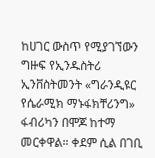ከሀገር ውስጥ የሚያገኘውን ግዙፍ የኢንዱስትሪ ኢንቨስትመንት «ግራንዲዩር የሴራሚክ ማኑፋክቸሪንግ» ፋብሪካን በሞጆ ከተማ መርቀዋል። ቀደም ሲል በገቢ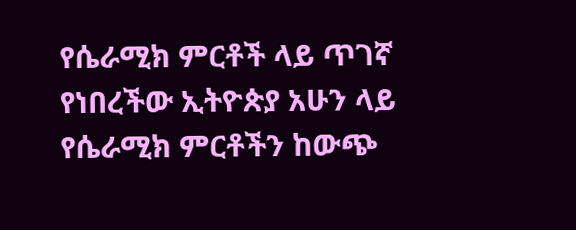የሴራሚክ ምርቶች ላይ ጥገኛ የነበረችው ኢትዮጵያ አሁን ላይ የሴራሚክ ምርቶችን ከውጭ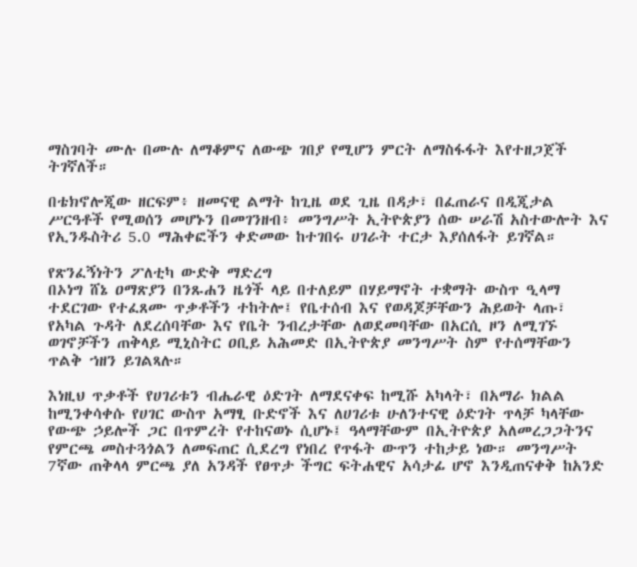ማስገባት ሙሉ በሙሉ ለማቆምና ለውጭ ገበያ የሚሆን ምርት ለማስፋፋት እየተዘጋጀች ትገኛለች።

በቴክኖሎጂው ዘርፍም፥ ዘመናዊ ልማት ከጊዜ ወደ ጊዜ በዳታ፣ በፈጠራና በዲጂታል ሥርዓቶች የሚወሰን መሆኑን በመገንዘብ፥ መንግሥት ኢትዮጵያን ሰው ሠራሽ አስተውሎት እና የኢንዱስትሪ 5.0 ማሕቀፎችን ቀድመው ከተገበሩ ሀገራት ተርታ እያሰለፋት ይገኛል።

የጽንፈኝነትን ፖለቲካ ውድቅ ማድረግ
በኦነግ ሸኔ ዐማጽያን በንጹሐን ዜጎች ላይ በተለይም በሃይማኖት ተቋማት ውስጥ ዒላማ ተደርገው የተፈጸሙ ጥቃቶችን ተከትሎ፤ የቤተሰብ እና የወዳጆቻቸውን ሕይወት ላጡ፣ የአካል ጉዳት ለደረሰባቸው እና የቤት ንብረታቸው ለወደመባቸው በአርሲ ዞን ለሚገኙ ወገኖቻችን ጠቅላይ ሚኒስትር ዐቢይ አሕመድ በኢትዮጵያ መንግሥት ስም የተሰማቸውን ጥልቅ ኀዘን ይገልጻሉ።

እነዚህ ጥቃቶች የሀገሪቱን ብሔራዊ ዕድገት ለማደናቀፍ ከሚሹ አካላት፣ በአማራ ክልል ከሚንቀሳቀሱ የሀገር ውስጥ አማፂ ቡድኖች እና ለሀገሪቱ ሁለንተናዊ ዕድገት ጥላቻ ካላቸው የውጭ ኃይሎች ጋር በጥምረት የተከናወኑ ሲሆኑ፤ ዓላማቸውም በኢትዮጵያ አለመረጋጋትንና የምርጫ መስተጓጎልን ለመፍጠር ሲደረግ የነበረ የጥፋት ውጥን ተከታይ ነው። መንግሥት 7ኛው ጠቅላላ ምርጫ ያለ አንዳች የፀጥታ ችግር ፍትሐዊና አሳታፊ ሆኖ እንዲጠናቀቅ ከአንድ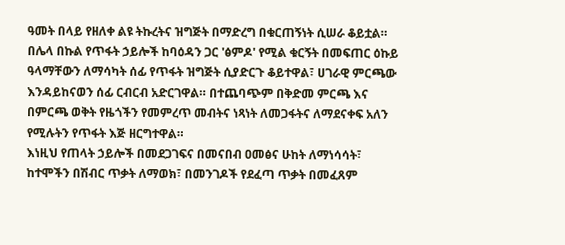ዓመት በላይ የዘለቀ ልዩ ትኩረትና ዝግጅት በማድረግ በቁርጠኝነት ሲሠራ ቆይቷል። በሌላ በኩል የጥፋት ኃይሎች ከባዕዳን ጋር 'ፅምዶ' የሚል ቁርኝት በመፍጠር ዕኩይ ዓላማቸውን ለማሳካት ሰፊ የጥፋት ዝግጅት ሲያድርጉ ቆይተዋል፣ ሀገራዊ ምርጫው እንዳይከናወን ሰፊ ርብርብ አድርገዋል። በተጨባጭም በቅድመ ምርጫ እና በምርጫ ወቅት የዜጎችን የመምረጥ መብትና ነጻነት ለመጋፋትና ለማደናቀፍ አለን የሚሉትን የጥፋት እጅ ዘርግተዋል።
እነዚህ የጠላት ኃይሎች በመደጋገፍና በመናበብ ዐመፅና ሁከት ለማነሳሳት፣ ከተሞችን በሽብር ጥቃት ለማወክ፣ በመንገዶች የደፈጣ ጥቃት በመፈጸም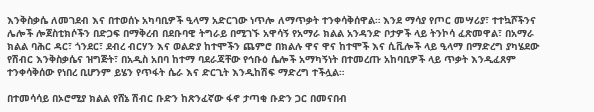እንቅስቃሴ ለመገደብ እና በተወሰኑ አካባቢዎች ዒላማ አድርገው ነጥሎ ለማጥቃት ተንቀሳቅሰዋል። እንደ ማሳያ የጦር መሣሪያ፣ ተተኳሾችንና ሌሎች ሎጀስቲክሶችን በድጋፍ በማቅረብ በደቡባዊ ትግራይ በሚገኙ አዋሳኝ የአማራ ክልል አንዳንድ ቦታዎች ላይ ትንኮሳ ፈጽመዋል፣ በአማራ ክልል ባሕር ዳር፣ ጎንደር፣ ደብረ ብርሃን እና ወልድያ ከተሞችን ጨምሮ በክልሉ ዋና ዋና ከተሞች እና ሲቪሎች ላይ ዒላማ በማድረግ ያካሄደው የሽብር እንቅስቃሴና ዝግጅት፣ በአዲስ አበባ ከተማ ባደራጃቸው የኅቡዕ ሴሎች አማካኝነት በተመረጡ አከባቢዎች ላይ ጥቃት እንዲፈጸም ተንቀሳቅሰው የነበረ ቢሆንም ይሄን የጥፋት ሴራ እና ድርጊት እንዲከሽፍ ማድረግ ተችሏል።

በተመሳሳይ በኦሮሚያ ክልል የሸኔ ሽብር ቡድን ከጽንፈኛው ፋኖ ታጣቂ ቡድን ጋር በመናበብ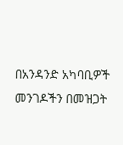በአንዳንድ አካባቢዎች መንገዶችን በመዝጋት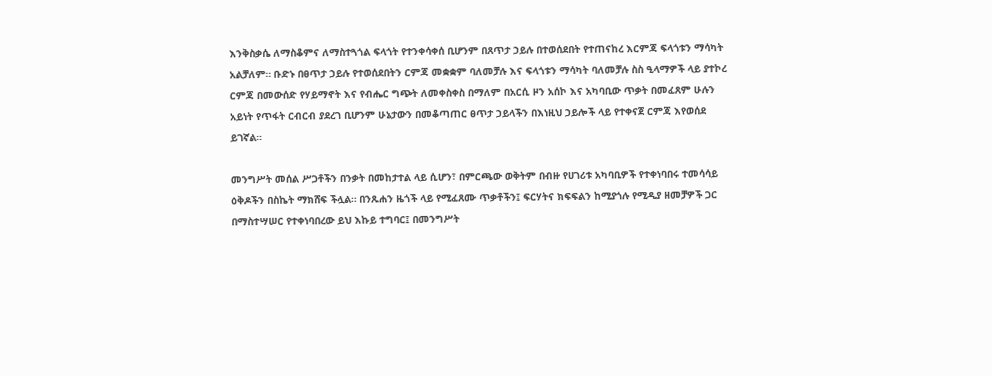እንቅስቃሴ ለማስቆምና ለማስተጓጎል ፍላጎት የተንቀሳቀሰ ቢሆንም በጸጥታ ኃይሉ በተወሰደበት የተጠናከረ እርምጃ ፍላጎቱን ማሳካት አልቻለም። ቡድኑ በፀጥታ ኃይሉ የተወሰደበትን ርምጃ መቋቋም ባለመቻሉ እና ፍላጎቱን ማሳካት ባለመቻሉ ስስ ዒላማዎች ላይ ያተኮረ ርምጃ በመውሰድ የሃይማኖት እና የብሔር ግጭት ለመቀስቀስ በማለም በአርሲ ዞን አሰኮ እና አካባቢው ጥቃት በመፈጸም ሁሉን አይነት የጥፋት ርብርብ ያደረገ ቢሆንም ሁኔታውን በመቆጣጠር ፀጥታ ኃይላችን በእነዚህ ኃይሎች ላይ የተቀናጀ ርምጃ እየወሰደ ይገኛል።

መንግሥት መሰል ሥጋቶችን በንቃት በመከታተል ላይ ሲሆን፣ በምርጫው ወቅትም በብዙ የሀገሪቱ አካባቢዎች የተቀነባበሩ ተመሳሳይ ዕቅዶችን በስኬት ማክሸፍ ችሏል። በንጹሐን ዜጎች ላይ የሚፈጸሙ ጥቃቶችን፤ ፍርሃትና ክፍፍልን ከሚያጎሉ የሚዲያ ዘመቻዎች ጋር በማስተሣሠር የተቀነባበረው ይህ እኩይ ተግባር፤ በመንግሥት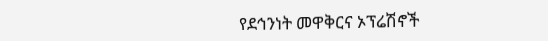የደኅንነት መዋቅርና ኦፕሬሽኖች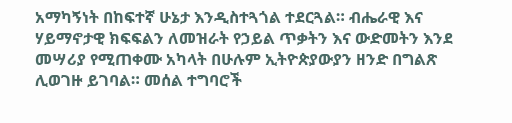አማካኝነት በከፍተኛ ሁኔታ እንዲስተጓጎል ተደርጓል። ብሔራዊ እና ሃይማኖታዊ ክፍፍልን ለመዝራት የኃይል ጥቃትን እና ውድመትን እንደ መሣሪያ የሚጠቀሙ አካላት በሁሉም ኢትዮጵያውያን ዘንድ በግልጽ ሊወገዙ ይገባል። መሰል ተግባሮች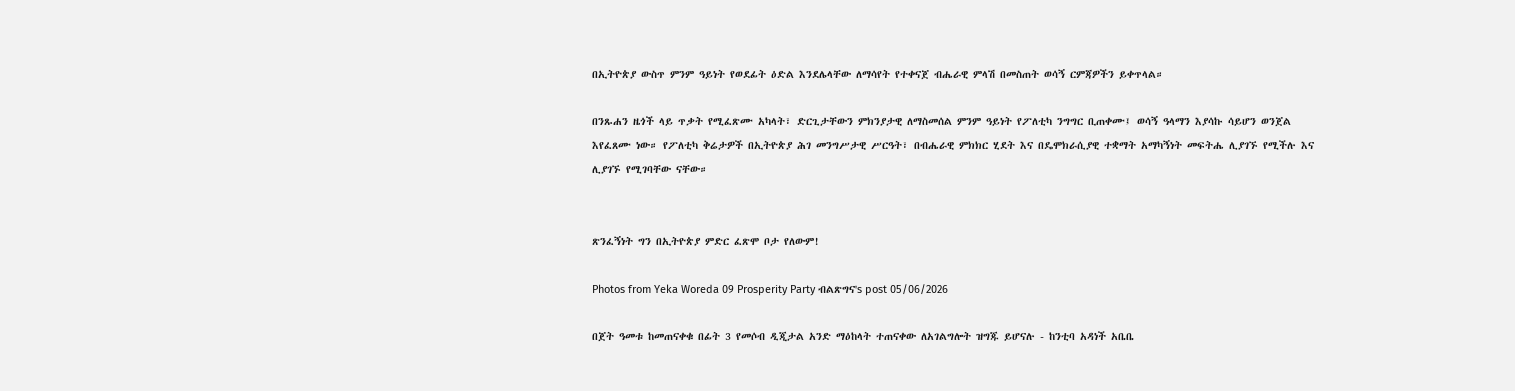በኢትዮጵያ ውስጥ ምንም ዓይነት የወደፊት ዕድል እንደሌላቸው ለማሳየት የተቀናጀ ብሔራዊ ምላሽ በመስጠት ወሳኝ ርምጃዎችን ይቀጥላል።

በንጹሐን ዜጎች ላይ ጥቃት የሚፈጽሙ አካላት፣ ድርጊታቸውን ምክንያታዊ ለማስመሰል ምንም ዓይነት የፖለቲካ ንግግር ቢጠቀሙ፤ ወሳኝ ዓላማን እያሳኩ ሳይሆን ወንጀል እየፈጸሙ ነው። የፖለቲካ ቅሬታዎች በኢትዮጵያ ሕገ መንግሥታዊ ሥርዓት፣ በብሔራዊ ምክክር ሂደት እና በዴሞክራሲያዊ ተቋማት አማካኝነት መፍትሔ ሊያገኙ የሚችሉ እና ሊያገኙ የሚገባቸው ናቸው።


ጽንፈኝነት ግን በኢትዮጵያ ምድር ፈጽሞ ቦታ የለውም!

Photos from Yeka Woreda 09 Prosperity Party ብልጽግና's post 05/06/2026

በጀት ዓመቱ ከመጠናቀቁ በፊት 3 የመሶብ ዲጂታል አንድ ማዕከላት ተጠናቀው ለአገልግሎት ዝግጁ ይሆናሉ - ከንቲባ አዳነች አቤቤ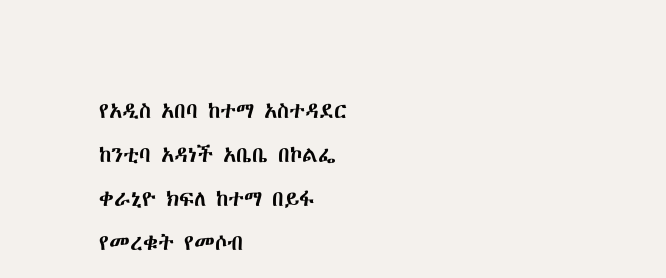የአዲስ አበባ ከተማ አስተዳደር ከንቲባ አዳነች አቤቤ በኮልፌ ቀራኒዮ ክፍለ ከተማ በይፋ የመረቁት የመሶብ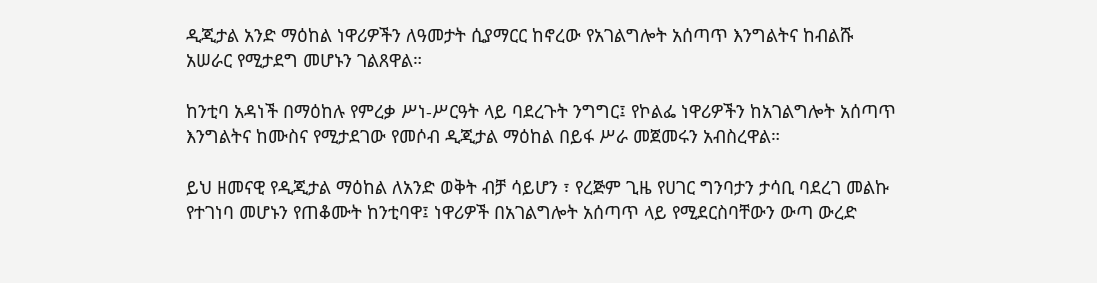ዲጂታል አንድ ማዕከል ነዋሪዎችን ለዓመታት ሲያማርር ከኖረው የአገልግሎት አሰጣጥ እንግልትና ከብልሹ አሠራር የሚታደግ መሆኑን ገልጸዋል።

ከንቲባ አዳነች በማዕከሉ የምረቃ ሥነ-ሥርዓት ላይ ባደረጉት ንግግር፤ የኮልፌ ነዋሪዎችን ከአገልግሎት አሰጣጥ እንግልትና ከሙስና የሚታደገው የመሶብ ዲጂታል ማዕከል በይፋ ሥራ መጀመሩን አብስረዋል።

ይህ ዘመናዊ የዲጂታል ማዕከል ለአንድ ወቅት ብቻ ሳይሆን ፣ የረጅም ጊዜ የሀገር ግንባታን ታሳቢ ባደረገ መልኩ የተገነባ መሆኑን የጠቆሙት ከንቲባዋ፤ ነዋሪዎች በአገልግሎት አሰጣጥ ላይ የሚደርስባቸውን ውጣ ውረድ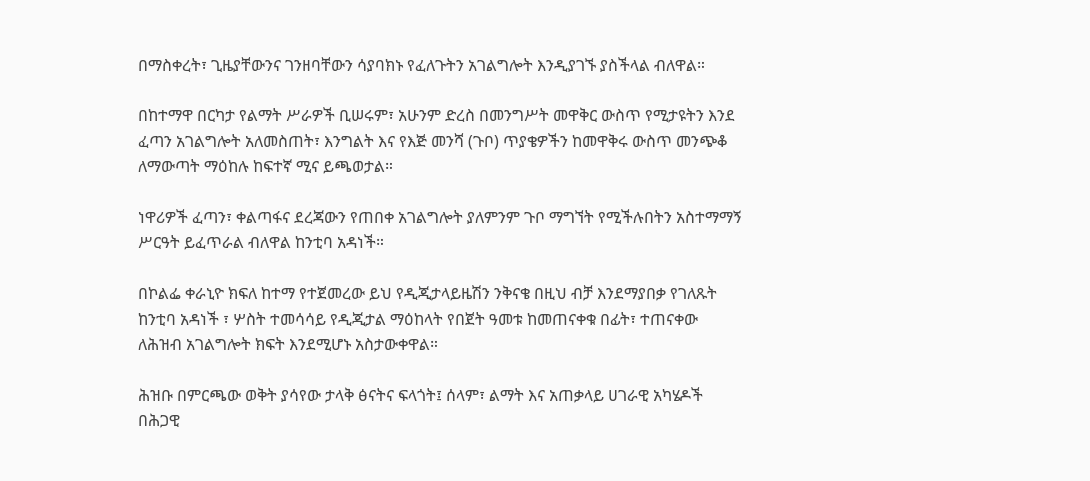በማስቀረት፣ ጊዜያቸውንና ገንዘባቸውን ሳያባክኑ የፈለጉትን አገልግሎት እንዲያገኙ ያስችላል ብለዋል።

በከተማዋ በርካታ የልማት ሥራዎች ቢሠሩም፣ አሁንም ድረስ በመንግሥት መዋቅር ውስጥ የሚታዩትን እንደ ፈጣን አገልግሎት አለመስጠት፣ እንግልት እና የእጅ መንሻ (ጉቦ) ጥያቄዎችን ከመዋቅሩ ውስጥ መንጭቆ ለማውጣት ማዕከሉ ከፍተኛ ሚና ይጫወታል።

ነዋሪዎች ፈጣን፣ ቀልጣፋና ደረጃውን የጠበቀ አገልግሎት ያለምንም ጉቦ ማግኘት የሚችሉበትን አስተማማኝ ሥርዓት ይፈጥራል ብለዋል ከንቲባ አዳነች።

በኮልፌ ቀራኒዮ ክፍለ ከተማ የተጀመረው ይህ የዲጂታላይዜሽን ንቅናቄ በዚህ ብቻ እንደማያበቃ የገለጹት ከንቲባ አዳነች ፣ ሦስት ተመሳሳይ የዲጂታል ማዕከላት የበጀት ዓመቱ ከመጠናቀቁ በፊት፣ ተጠናቀው ለሕዝብ አገልግሎት ክፍት እንደሚሆኑ አስታውቀዋል።

ሕዝቡ በምርጫው ወቅት ያሳየው ታላቅ ፅናትና ፍላጎት፤ ሰላም፣ ልማት እና አጠቃላይ ሀገራዊ አካሄዶች በሕጋዊ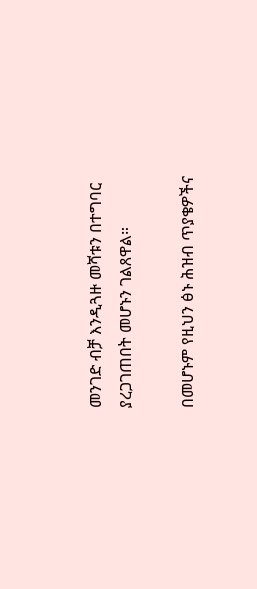መንገድ ብቻ እንዲጓዙ መሻቱን በተግባር ያረጋገጠበት መሆኑን ገልጸዋል።

በመሆኑም የዚህን ፅኑ ሕዝብ ጥያቄዎችና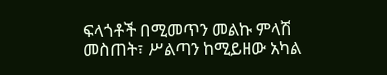ፍላጎቶች በሚመጥን መልኩ ምላሽ መስጠት፣ ሥልጣን ከሚይዘው አካል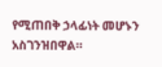የሚጠበቅ ኃላፊነት መሆኑን አስገንዝበዋል።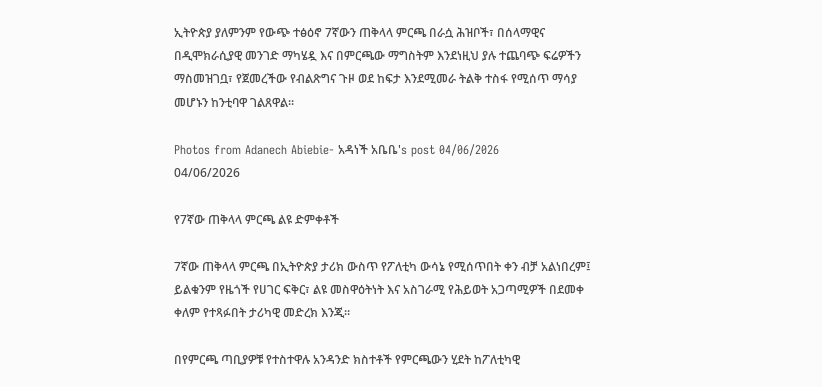ኢትዮጵያ ያለምንም የውጭ ተፅዕኖ 7ኛውን ጠቅላላ ምርጫ በራሷ ሕዝቦች፣ በሰላማዊና በዲሞክራሲያዊ መንገድ ማካሄዷ እና በምርጫው ማግስትም እንደነዚህ ያሉ ተጨባጭ ፍሬዎችን ማስመዝገቧ፣ የጀመረችው የብልጽግና ጉዞ ወደ ከፍታ እንደሚመራ ትልቅ ተስፋ የሚሰጥ ማሳያ መሆኑን ከንቲባዋ ገልጸዋል።

Photos from Adanech Abiebie- አዳነች አቤቤ's post 04/06/2026
04/06/2026

የ7ኛው ጠቅላላ ምርጫ ልዩ ድምቀቶች

7ኛው ጠቅላላ ምርጫ በኢትዮጵያ ታሪክ ውስጥ የፖለቲካ ውሳኔ የሚሰጥበት ቀን ብቻ አልነበረም፤ ይልቁንም የዜጎች የሀገር ፍቅር፣ ልዩ መስዋዕትነት እና አስገራሚ የሕይወት አጋጣሚዎች በደመቀ ቀለም የተጻፉበት ታሪካዊ መድረክ እንጂ።

በየምርጫ ጣቢያዎቹ የተስተዋሉ አንዳንድ ክስተቶች የምርጫውን ሂደት ከፖለቲካዊ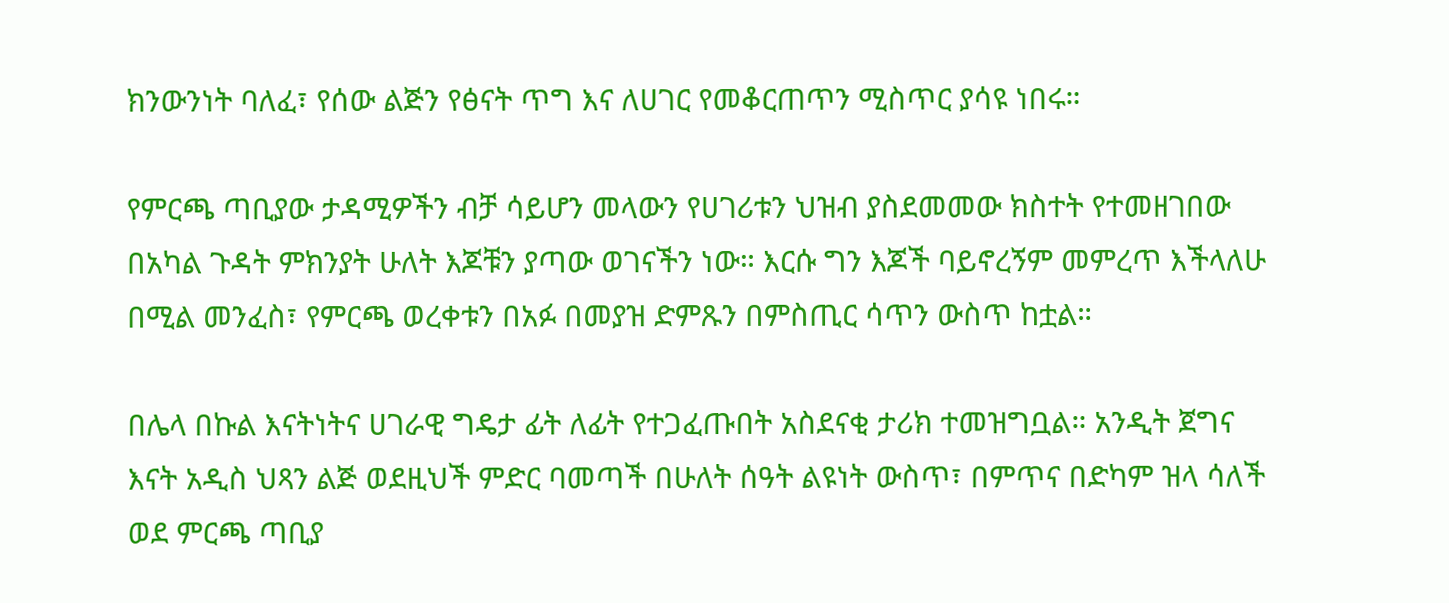ክንውንነት ባለፈ፣ የሰው ልጅን የፅናት ጥግ እና ለሀገር የመቆርጠጥን ሚስጥር ያሳዩ ነበሩ።

የምርጫ ጣቢያው ታዳሚዎችን ብቻ ሳይሆን መላውን የሀገሪቱን ህዝብ ያስደመመው ክስተት የተመዘገበው በአካል ጉዳት ምክንያት ሁለት እጆቹን ያጣው ወገናችን ነው። እርሱ ግን እጆች ባይኖረኝም መምረጥ እችላለሁ በሚል መንፈስ፣ የምርጫ ወረቀቱን በአፉ በመያዝ ድምጹን በምስጢር ሳጥን ውስጥ ከቷል።

በሌላ በኩል እናትነትና ሀገራዊ ግዴታ ፊት ለፊት የተጋፈጡበት አስደናቂ ታሪክ ተመዝግቧል። አንዲት ጀግና እናት አዲስ ህጻን ልጅ ወደዚህች ምድር ባመጣች በሁለት ሰዓት ልዩነት ውስጥ፣ በምጥና በድካም ዝላ ሳለች ወደ ምርጫ ጣቢያ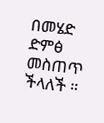በመሄድ ድምፅ መስጠጥ ችላለች ።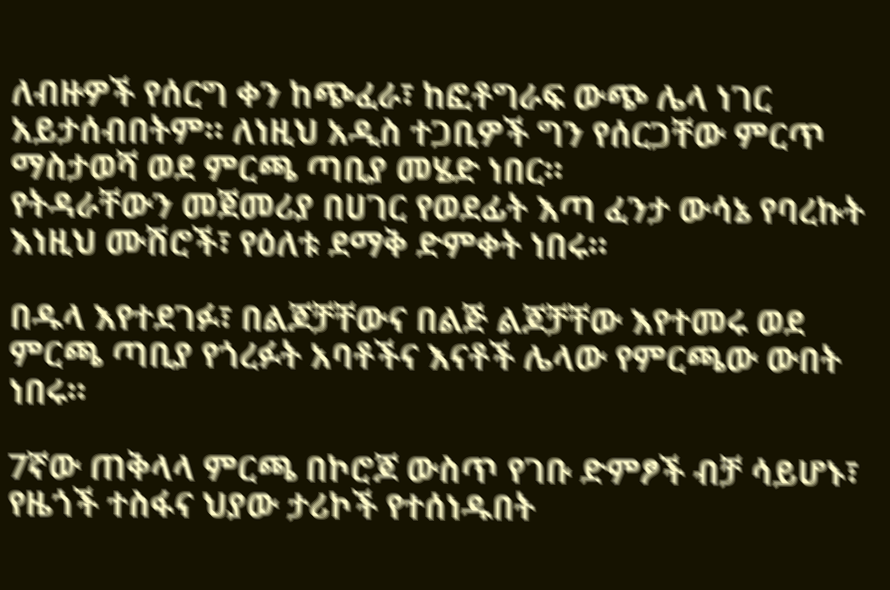ለብዙዎች የሰርግ ቀን ከጭፈራ፣ ከፎቶግራፍ ውጭ ሌላ ነገር አይታሰብበትም። ለነዚህ አዲስ ተጋቢዎች ግን የሰርጋቸው ምርጥ ማስታወሻ ወደ ምርጫ ጣቢያ መሄድ ነበር።
የትዳራቸውን መጀመሪያ በሀገር የወደፊት እጣ ፈንታ ውሳኔ የባረኩት እነዚህ ሙሽሮች፣ የዕለቱ ደማቅ ድምቀት ነበሩ።

በዱላ እየተደገፉ፣ በልጆቻቸውና በልጅ ልጆቻቸው እየተመሩ ወደ ምርጫ ጣቢያ የጎረፉት አባቶችና እናቶች ሌላው የምርጫው ውበት ነበሩ።

7ኛው ጠቅላላ ምርጫ በኮሮጆ ውስጥ የገቡ ድምፆች ብቻ ሳይሆኑ፣ የዜጎች ተስፋና ህያው ታሪኮች የተሰነዱበት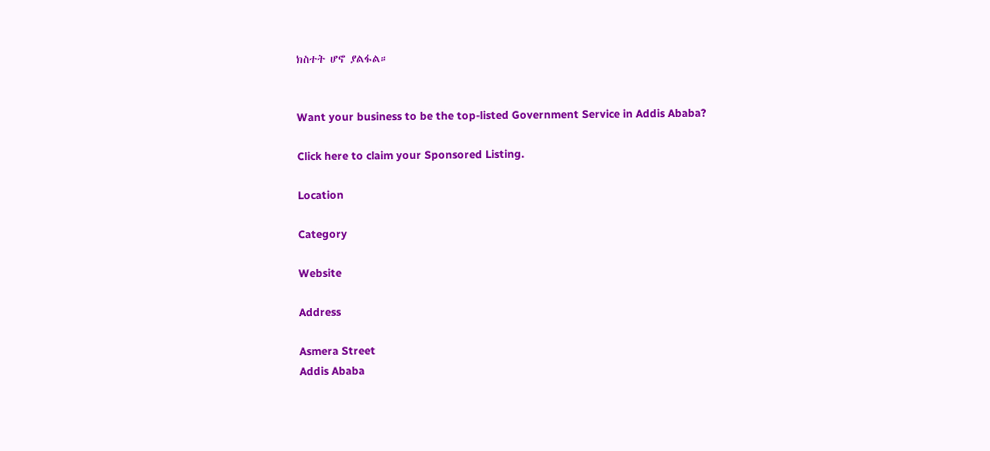ክስተት ሆኖ ያልፋል።


Want your business to be the top-listed Government Service in Addis Ababa?

Click here to claim your Sponsored Listing.

Location

Category

Website

Address

Asmera Street
Addis Ababa